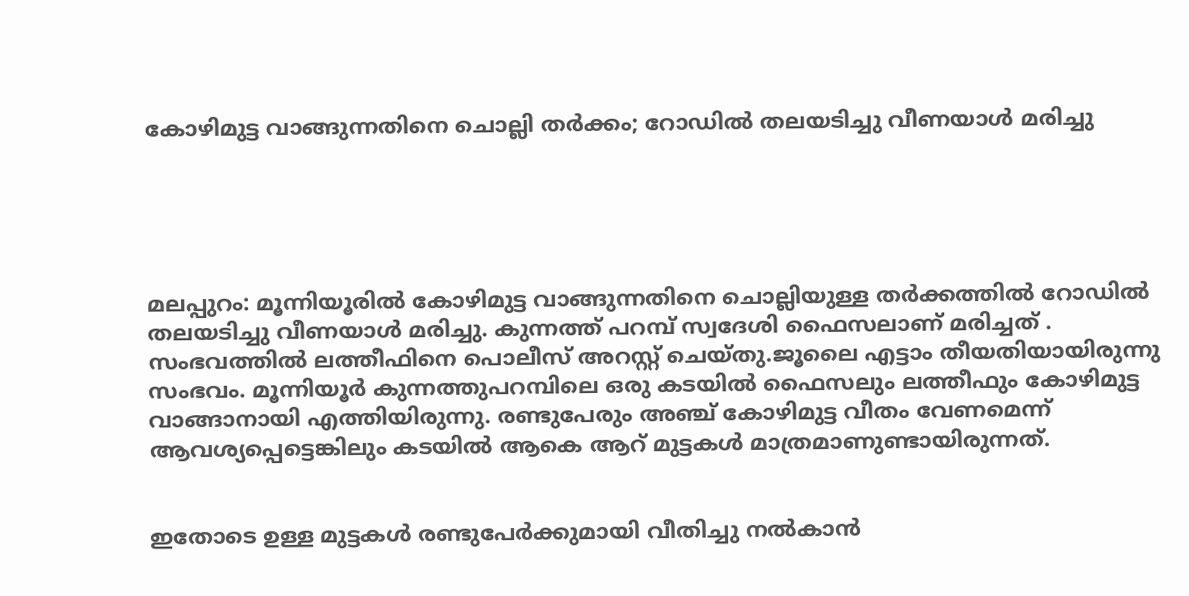കോഴിമുട്ട വാങ്ങുന്നതിനെ ചൊല്ലി തര്‍ക്കം; റോഡിൽ തലയടിച്ചു വീണയാൾ മരിച്ചു





മലപ്പുറം: മൂന്നിയൂരിൽ കോഴിമുട്ട വാങ്ങുന്നതിനെ ചൊല്ലിയുള്ള തർക്കത്തിൽ റോഡിൽ തലയടിച്ചു വീണയാൾ മരിച്ചു. കുന്നത്ത് പറമ്പ് സ്വദേശി ഫൈസലാണ് മരിച്ചത് . സംഭവത്തിൽ ലത്തീഫിനെ പൊലീസ് അറസ്റ്റ് ചെയ്തു.ജൂലൈ എട്ടാം തീയതിയായിരുന്നു സംഭവം. മൂന്നിയൂർ കുന്നത്തുപറമ്പിലെ ഒരു കടയിൽ ഫൈസലും ലത്തീഫും കോഴിമുട്ട വാങ്ങാനായി എത്തിയിരുന്നു. രണ്ടുപേരും അഞ്ച് കോഴിമുട്ട വീതം വേണമെന്ന് ആവശ്യപ്പെട്ടെങ്കിലും കടയിൽ ആകെ ആറ് മുട്ടകൾ മാത്രമാണുണ്ടായിരുന്നത്.


ഇതോടെ ഉള്ള മുട്ടകൾ രണ്ടുപേർക്കുമായി വീതിച്ചു നൽകാൻ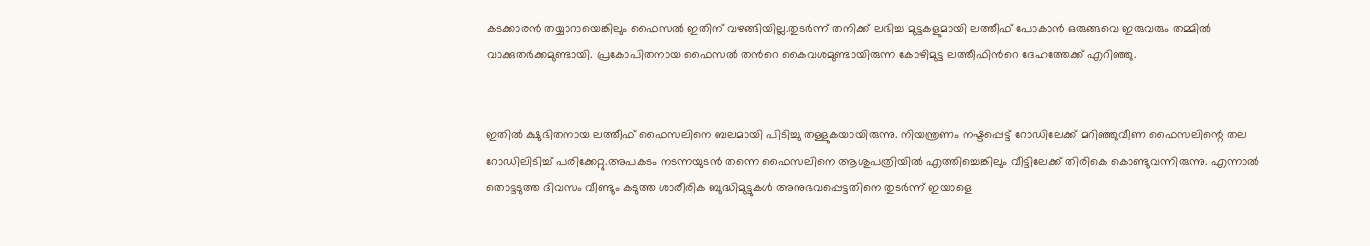കടക്കാരൻ തയ്യാറായെങ്കിലും ഫൈസൽ ഇതിന് വഴങ്ങിയില്ല.തുടർന്ന് തനിക്ക് ലഭിച്ച മുട്ടകളുമായി ലത്തീഫ് പോകാൻ ഒരുങ്ങവെ ഇരുവരും തമ്മിൽ വാക്കുതർക്കമുണ്ടായി. പ്രകോപിതനായ ഫൈസൽ തന്‍റെ കൈവശമുണ്ടായിരുന്ന കോഴിമുട്ട ലത്തീഫിന്‍റെ ദേഹത്തേക്ക് എറിഞ്ഞു.


ഇതിൽ ക്ഷുഭിതനായ ലത്തീഫ് ഫൈസലിനെ ബലമായി പിടിച്ചു തള്ളുകയായിരുന്നു. നിയന്ത്രണം നഷ്ടപ്പെട്ട് റോഡിലേക്ക് മറിഞ്ഞുവീണ ഫൈസലിന്റെ തല റോഡിലിടിച്ച് പരിക്കേറ്റു.അപകടം നടന്നയുടൻ തന്നെ ഫൈസലിനെ ആശുപത്രിയിൽ എത്തിച്ചെങ്കിലും വീട്ടിലേക്ക് തിരികെ കൊണ്ടുവന്നിരുന്നു. എന്നാൽ തൊട്ടടുത്ത ദിവസം വീണ്ടും കടുത്ത ശാരീരിക ബുദ്ധിമുട്ടുകൾ അനുഭവപ്പെട്ടതിനെ തുടർന്ന് ഇയാളെ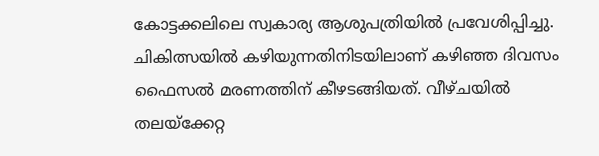കോട്ടക്കലിലെ സ്വകാര്യ ആശുപത്രിയിൽ പ്രവേശിപ്പിച്ചു. ചികിത്സയിൽ കഴിയുന്നതിനിടയിലാണ് കഴിഞ്ഞ ദിവസം ഫൈസൽ മരണത്തിന് കീഴടങ്ങിയത്. വീഴ്ചയിൽ തലയ്ക്കേറ്റ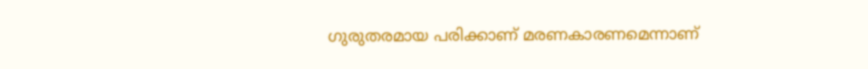ഗുരുതരമായ പരിക്കാണ് മരണകാരണമെന്നാണ്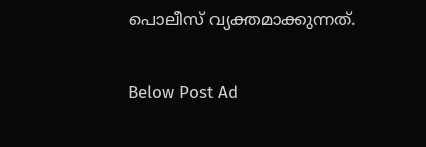പൊലീസ് വ്യക്തമാക്കുന്നത്.

Below Post Ad